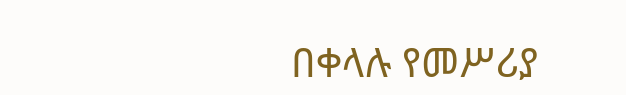በቀላሉ የመሥሪያ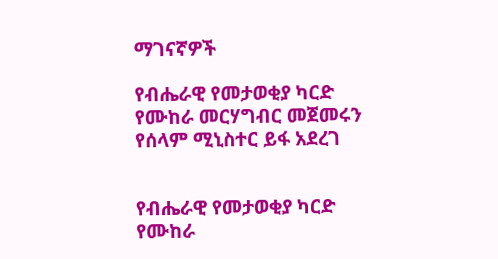ማገናኛዎች

የብሔራዊ የመታወቂያ ካርድ የሙከራ መርሃግብር መጀመሩን የሰላም ሚኒስተር ይፋ አደረገ


የብሔራዊ የመታወቂያ ካርድ የሙከራ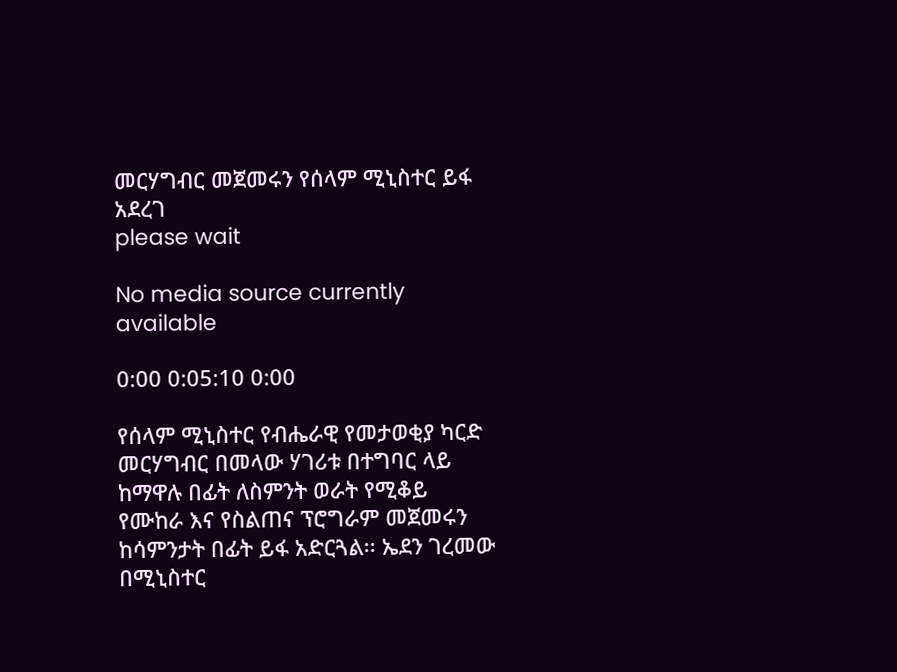መርሃግብር መጀመሩን የሰላም ሚኒስተር ይፋ አደረገ
please wait

No media source currently available

0:00 0:05:10 0:00

የሰላም ሚኒስተር የብሔራዊ የመታወቂያ ካርድ መርሃግብር በመላው ሃገሪቱ በተግባር ላይ ከማዋሉ በፊት ለስምንት ወራት የሚቆይ የሙከራ እና የስልጠና ፕሮግራም መጀመሩን ከሳምንታት በፊት ይፋ አድርጓል፡፡ ኤደን ገረመው በሚኒስተር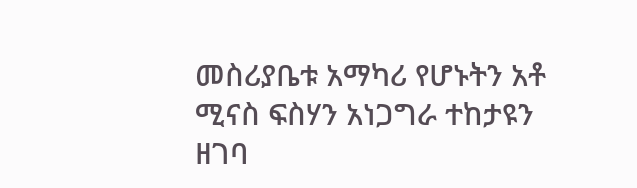መስሪያቤቱ አማካሪ የሆኑትን አቶ ሚናስ ፍስሃን አነጋግራ ተከታዩን ዘገባ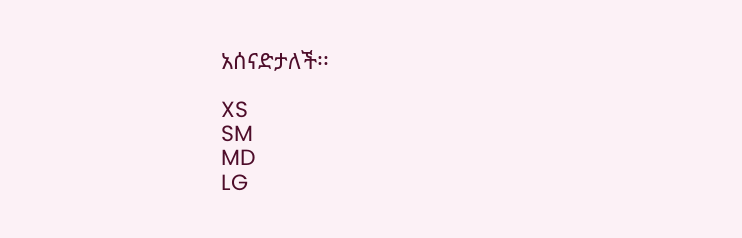አሰናድታለች፡፡

XS
SM
MD
LG